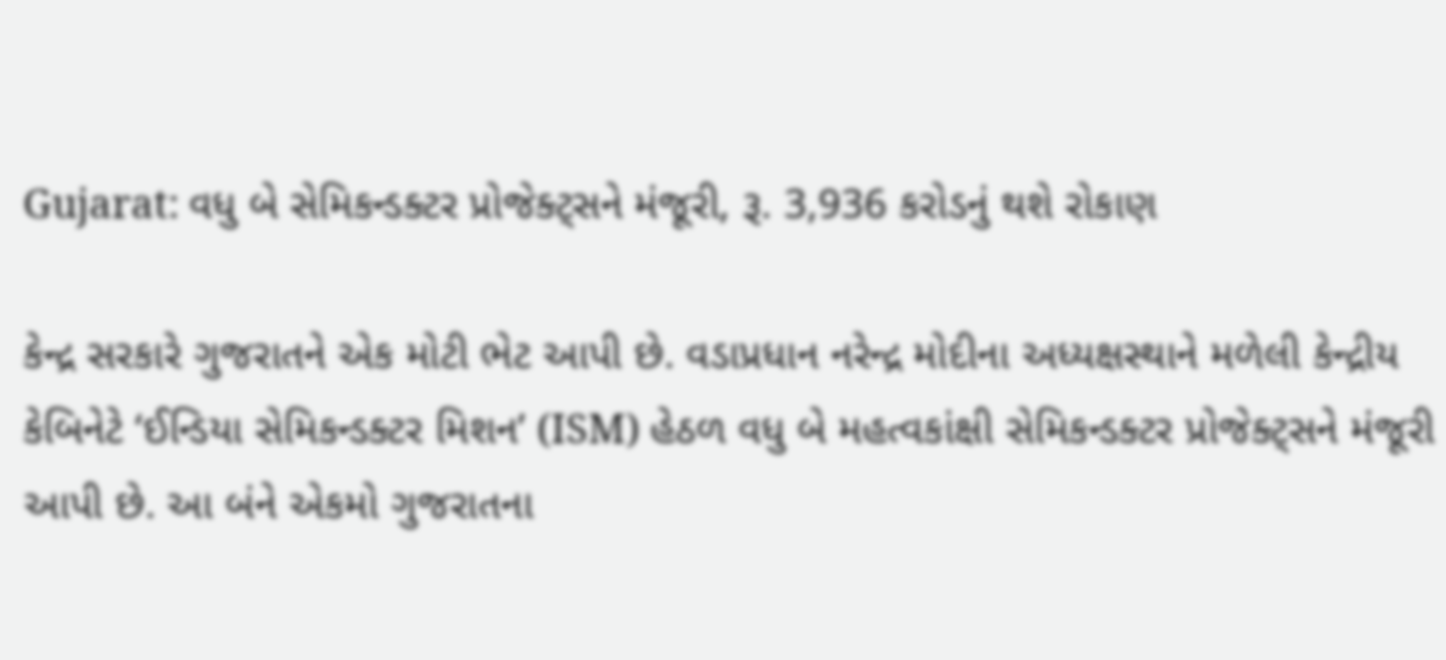Gujarat: વધુ બે સેમિકન્ડક્ટર પ્રોજેક્ટ્સને મંજૂરી, રૂ. 3,936 કરોડનું થશે રોકાણ

કેન્દ્ર સરકારે ગુજરાતને એક મોટી ભેટ આપી છે. વડાપ્રધાન નરેન્દ્ર મોદીના અધ્યક્ષસ્થાને મળેલી કેન્દ્રીય કેબિનેટે ‘ઈન્ડિયા સેમિકન્ડક્ટર મિશન’ (ISM) હેઠળ વધુ બે મહત્વકાંક્ષી સેમિકન્ડક્ટર પ્રોજેક્ટ્સને મંજૂરી આપી છે. આ બંને એકમો ગુજરાતના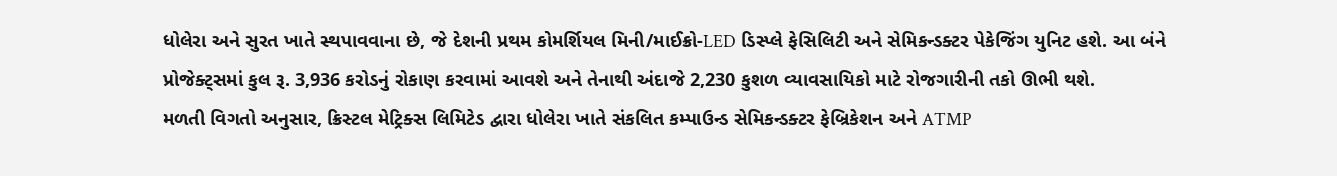ધોલેરા અને સુરત ખાતે સ્થપાવવાના છે, જે દેશની પ્રથમ કોમર્શિયલ મિની/માઈક્રો-LED ડિસ્પ્લે ફેસિલિટી અને સેમિકન્ડક્ટર પેકેજિંગ યુનિટ હશે. આ બંને પ્રોજેક્ટ્સમાં કુલ રૂ. 3,936 કરોડનું રોકાણ કરવામાં આવશે અને તેનાથી અંદાજે 2,230 કુશળ વ્યાવસાયિકો માટે રોજગારીની તકો ઊભી થશે.
મળતી વિગતો અનુસાર, ક્રિસ્ટલ મેટ્રિક્સ લિમિટેડ દ્વારા ધોલેરા ખાતે સંકલિત કમ્પાઉન્ડ સેમિકન્ડક્ટર ફેબ્રિકેશન અને ATMP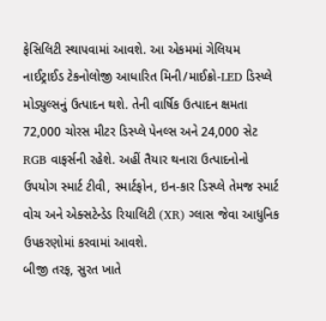ફેસિલિટી સ્થાપવામાં આવશે. આ એકમમાં ગેલિયમ નાઈટ્રાઈડ ટેકનોલોજી આધારિત મિની/માઈક્રો-LED ડિસ્પ્લે મોડ્યુલ્સનું ઉત્પાદન થશે. તેની વાર્ષિક ઉત્પાદન ક્ષમતા 72,000 ચોરસ મીટર ડિસ્પ્લે પેનલ્સ અને 24,000 સેટ RGB વાફર્સની રહેશે. અહીં તૈયાર થનારા ઉત્પાદનોનો ઉપયોગ સ્માર્ટ ટીવી, સ્માર્ટફોન, ઇન-કાર ડિસ્પ્લે તેમજ સ્માર્ટ વોચ અને એક્સટેન્ડેડ રિયાલિટી (XR) ગ્લાસ જેવા આધુનિક ઉપકરણોમાં કરવામાં આવશે.
બીજી તરફ, સુરત ખાતે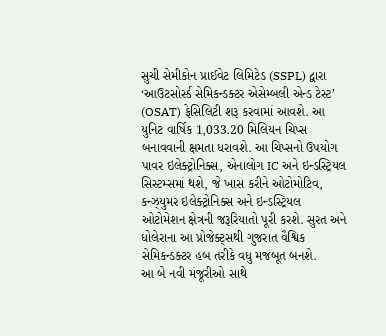સુચી સેમીકોન પ્રાઈવેટ લિમિટેડ (SSPL) દ્વારા ‘આઉટસોર્સ્ડ સેમિકન્ડક્ટર એસેમ્બલી એન્ડ ટેસ્ટ’ (OSAT) ફેસિલિટી શરૂ કરવામાં આવશે. આ યુનિટ વાર્ષિક 1,033.20 મિલિયન ચિપ્સ બનાવવાની ક્ષમતા ધરાવશે. આ ચિપ્સનો ઉપયોગ પાવર ઇલેક્ટ્રોનિક્સ, એનાલોગ IC અને ઇન્ડસ્ટ્રિયલ સિસ્ટમ્સમાં થશે, જે ખાસ કરીને ઓટોમોટિવ, કન્ઝ્યુમર ઇલેક્ટ્રોનિક્સ અને ઇન્ડસ્ટ્રિયલ ઓટોમેશન ક્ષેત્રની જરૂરિયાતો પૂરી કરશે. સુરત અને ધોલેરાના આ પ્રોજેક્ટ્સથી ગુજરાત વૈશ્વિક સેમિકન્ડક્ટર હબ તરીકે વધુ મજબૂત બનશે.
આ બે નવી મંજૂરીઓ સાથે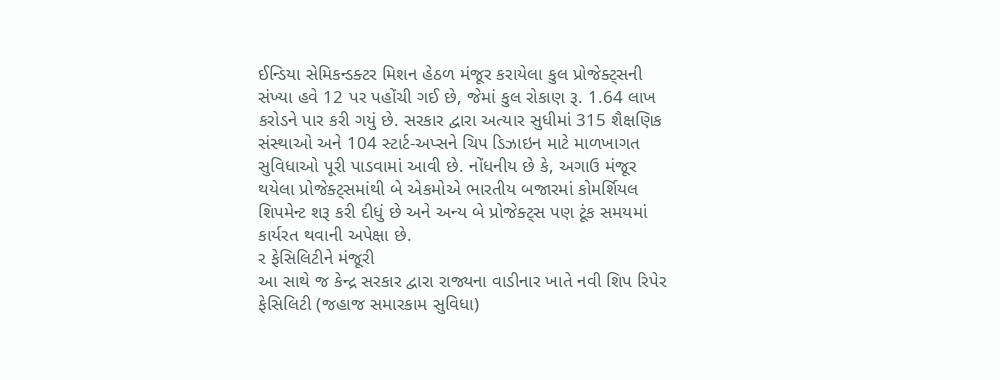ઈન્ડિયા સેમિકન્ડક્ટર મિશન હેઠળ મંજૂર કરાયેલા કુલ પ્રોજેક્ટ્સની સંખ્યા હવે 12 પર પહોંચી ગઈ છે, જેમાં કુલ રોકાણ રૂ. 1.64 લાખ કરોડને પાર કરી ગયું છે. સરકાર દ્વારા અત્યાર સુધીમાં 315 શૈક્ષણિક સંસ્થાઓ અને 104 સ્ટાર્ટ-અપ્સને ચિપ ડિઝાઇન માટે માળખાગત સુવિધાઓ પૂરી પાડવામાં આવી છે. નોંધનીય છે કે, અગાઉ મંજૂર થયેલા પ્રોજેક્ટ્સમાંથી બે એકમોએ ભારતીય બજારમાં કોમર્શિયલ શિપમેન્ટ શરૂ કરી દીધું છે અને અન્ય બે પ્રોજેક્ટ્સ પણ ટૂંક સમયમાં કાર્યરત થવાની અપેક્ષા છે.
ર ફેસિલિટીને મંજૂરી
આ સાથે જ કેન્દ્ર સરકાર દ્વારા રાજ્યના વાડીનાર ખાતે નવી શિપ રિપેર ફેસિલિટી (જહાજ સમારકામ સુવિધા)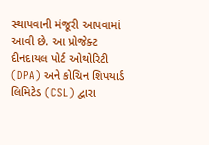સ્થાપવાની મંજૂરી આપવામાં આવી છે. આ પ્રોજેક્ટ દીનદાયલ પોર્ટ ઓથોરિટી (DPA) અને કોચિન શિપયાર્ડ લિમિટેડ (CSL) દ્વારા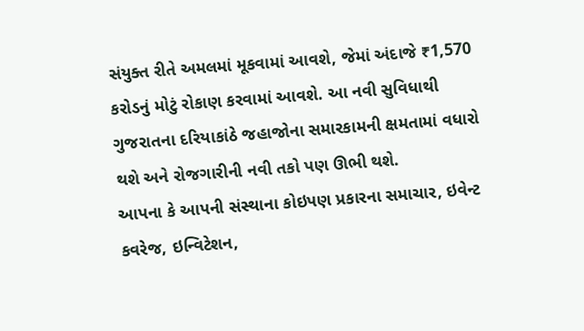સંયુક્ત રીતે અમલમાં મૂકવામાં આવશે, જેમાં અંદાજે ₹1,570 કરોડનું મોટું રોકાણ કરવામાં આવશે. આ નવી સુવિધાથી ગુજરાતના દરિયાકાંઠે જહાજોના સમારકામની ક્ષમતામાં વધારો થશે અને રોજગારીની નવી તકો પણ ઊભી થશે.
આપના કે આપની સંસ્થાના કોઇપણ પ્રકારના સમાચાર, ઇવેન્ટ કવરેજ, ઇન્વિટેશન,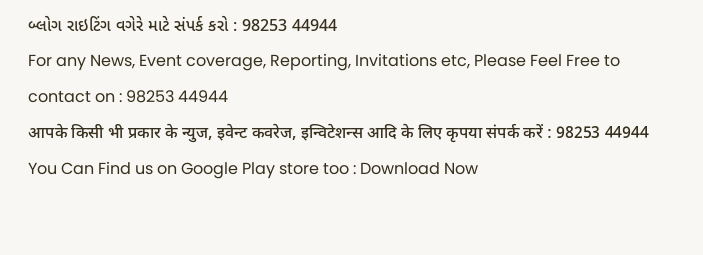બ્લોગ રાઇટિંગ વગેરે માટે સંપર્ક કરો : 98253 44944
For any News, Event coverage, Reporting, Invitations etc, Please Feel Free to contact on : 98253 44944
आपके किसी भी प्रकार के न्युज, इवेन्ट कवरेज, इन्विटेशन्स आदि के लिए कृपया संपर्क करें : 98253 44944
You Can Find us on Google Play store too : Download Now